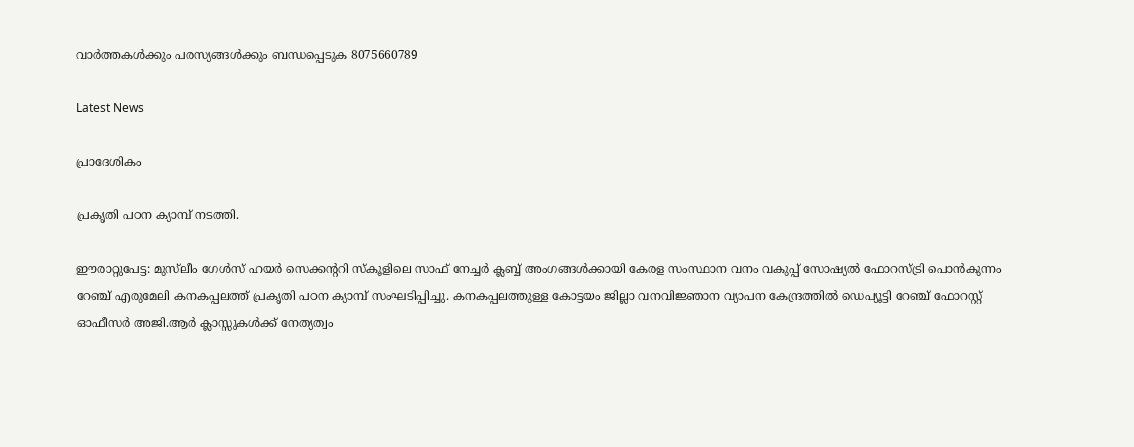വാർത്തകൾക്കും പരസ്യങ്ങൾക്കും ബന്ധപ്പെടുക 8075660789

Latest News

പ്രാദേശികം

പ്രകൃതി പഠന ക്യാമ്പ് നടത്തി.

ഈരാറ്റുപേട്ട: മുസ്‌ലീം ഗേൾസ് ഹയർ സെക്കന്ററി സ്കൂളിലെ സാഫ് നേച്ചർ ക്ലബ്ബ് അംഗങ്ങൾക്കായി കേരള സംസ്ഥാന വനം വകുപ്പ് സോഷ്യൽ ഫോറസ്ട്രി പൊൻകുന്നം റേഞ്ച് എരുമേലി കനകപ്പലത്ത് പ്രകൃതി പഠന ക്യാമ്പ് സംഘടിപ്പിച്ചു. കനകപ്പലത്തുള്ള കോട്ടയം ജില്ലാ വനവിജ്ഞാന വ്യാപന കേന്ദ്രത്തിൽ ഡെപ്യൂട്ടി റേഞ്ച് ഫോറസ്റ്റ് ഓഫീസർ അജി.ആർ ക്ലാസ്സുകൾക്ക് നേത്യത്വം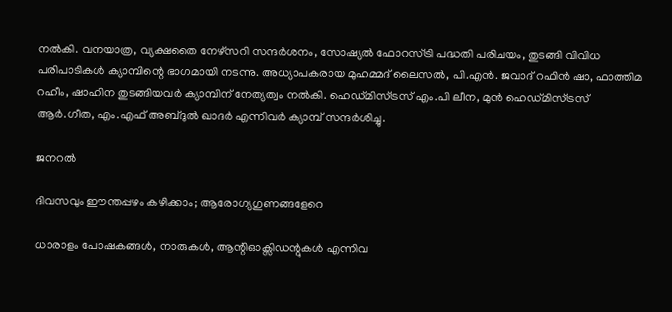നൽകി. വനയാത്ര, വ്യക്ഷതൈ നേഴ്സറി സന്ദർശനം, സോഷ്യൽ ഫോറസ്ട്രി പദ്ധതി പരിചയം, തുടങ്ങി വിവിധ പരിപാടികൾ ക്യാമ്പിന്റെ ഭാഗമായി നടന്നു. അധ്യാപകരായ മുഹമ്മദ് ലൈസൽ, പി.എൻ. ജവാദ് റഫിൻ ഷാ, ഫാത്തിമ റഹീം, ഷാഹിന തുടങ്ങിയവർ ക്യാമ്പിന് നേത്യത്വം നൽകി. ഹെഡ്മിസ്ട്രസ് എം.പി ലീന, മുൻ ഹെഡ്മിസ്ട്രസ് ആർ.ഗീത, എം.എഫ് അബ്ദുൽ ഖാദർ എന്നിവർ ക്യാമ്പ് സന്ദർശിച്ചു.

ജനറൽ

ദിവസവും ഈന്തപ്പഴം കഴിക്കാം; ആരോഗ്യഗുണങ്ങളേറെ

ധാരാളം പോഷകങ്ങള്‍, നാരുകള്‍, ആന്റിഓക്സിഡന്റുകള്‍ എന്നിവ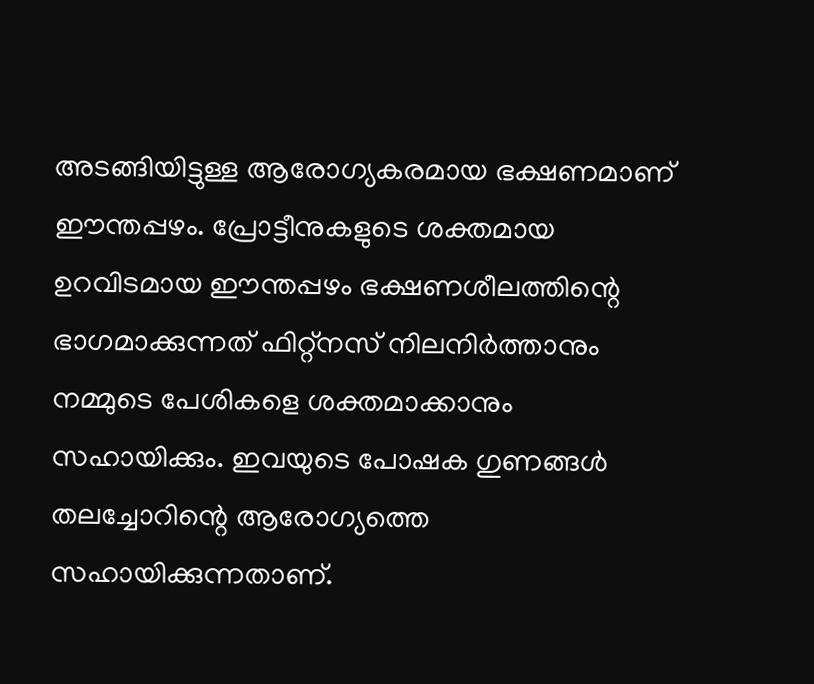അടങ്ങിയിട്ടുള്ള ആരോഗ്യകരമായ ഭക്ഷണമാണ് ഈന്തപ്പഴം. പ്രോട്ടീനുകളുടെ ശക്തമായ ഉറവിടമായ ഈന്തപ്പഴം ഭക്ഷണശീലത്തിന്റെ ഭാഗമാക്കുന്നത് ഫിറ്റ്‌നസ് നിലനിര്‍ത്താനും നമ്മുടെ പേശികളെ ശക്തമാക്കാനും സഹായിക്കും. ഇവയുടെ പോഷക ഗുണങ്ങള്‍ തലച്ചോറിന്റെ ആരോഗ്യത്തെ സഹായിക്കുന്നതാണ്.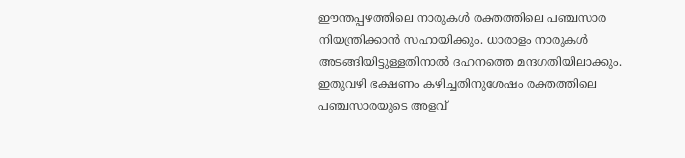ഈന്തപ്പഴത്തിലെ നാരുകള്‍ രക്തത്തിലെ പഞ്ചസാര നിയന്ത്രിക്കാന്‍ സഹായിക്കും. ധാരാളം നാരുകള്‍ അടങ്ങിയിട്ടുള്ളതിനാല്‍ ദഹനത്തെ മന്ദഗതിയിലാക്കും. ഇതുവഴി ഭക്ഷണം കഴിച്ചതിനുശേഷം രക്തത്തിലെ പഞ്ചസാരയുടെ അളവ്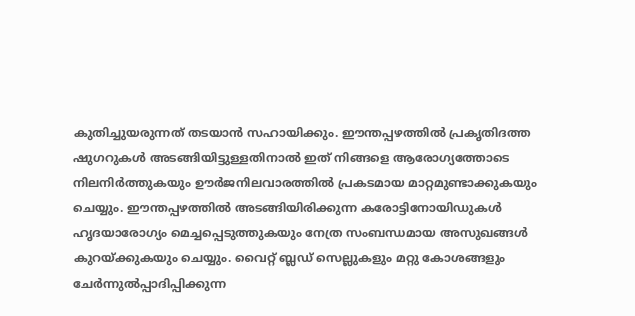കുതിച്ചുയരുന്നത് തടയാന്‍ സഹായിക്കും. ഈന്തപ്പഴത്തില്‍ പ്രകൃതിദത്ത ഷുഗറുകള്‍ അടങ്ങിയിട്ടുള്ളതിനാല്‍ ഇത് നിങ്ങളെ ആരോഗ്യത്തോടെ നിലനിര്‍ത്തുകയും ഊര്‍ജനിലവാരത്തില്‍ പ്രകടമായ മാറ്റമുണ്ടാക്കുകയും ചെയ്യും. ഈന്തപ്പഴത്തില്‍ അടങ്ങിയിരിക്കുന്ന കരോട്ടിനോയിഡുകള്‍ ഹൃദയാരോഗ്യം മെച്ചപ്പെടുത്തുകയും നേത്ര സംബന്ധമായ അസുഖങ്ങള്‍ കുറയ്ക്കുകയും ചെയ്യും. വൈറ്റ് ബ്ലഡ് സെല്ലുകളും മറ്റു കോശങ്ങളും ചേര്‍ന്നുല്‍പ്പാദിപ്പിക്കുന്ന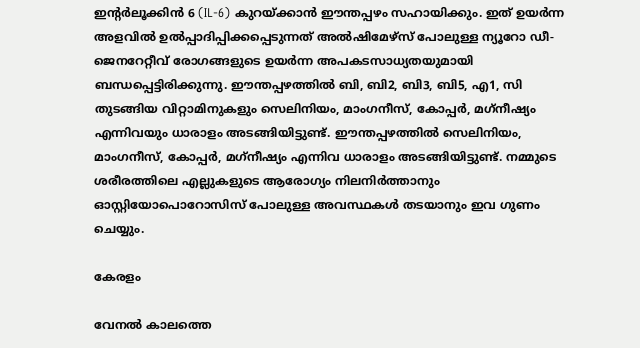ഇന്റര്‍ലൂക്കിന്‍ 6 (IL-6) കുറയ്ക്കാന്‍ ഈന്തപ്പഴം സഹായിക്കും. ഇത് ഉയര്‍ന്ന അളവില്‍ ഉല്‍പ്പാദിപ്പിക്കപ്പെടുന്നത് അല്‍ഷിമേഴ്സ് പോലുള്ള ന്യൂറോ ഡീ- ജെനറേറ്റീവ് രോഗങ്ങളുടെ ഉയര്‍ന്ന അപകടസാധ്യതയുമായി ബന്ധപ്പെട്ടിരിക്കുന്നു. ഈന്തപ്പഴത്തില്‍ ബി, ബി2, ബി3, ബി5, എ1, സി തുടങ്ങിയ വിറ്റാമിനുകളും സെലിനിയം, മാംഗനീസ്, കോപ്പര്‍, മഗ്‌നീഷ്യം എന്നിവയും ധാരാളം അടങ്ങിയിട്ടുണ്ട്. ഈന്തപ്പഴത്തില്‍ സെലിനിയം, മാംഗനീസ്, കോപ്പര്‍, മഗ്‌നീഷ്യം എന്നിവ ധാരാളം അടങ്ങിയിട്ടുണ്ട്. നമ്മുടെ ശരീരത്തിലെ എല്ലുകളുടെ ആരോഗ്യം നിലനിര്‍ത്താനും ഓസ്റ്റിയോപൊറോസിസ് പോലുള്ള അവസ്ഥകള്‍ തടയാനും ഇവ ഗുണം ചെയ്യും.

കേരളം

വേനല്‍ കാലത്തെ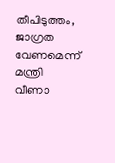തീപിടുത്തം, ജാഗ്രത വേണമെന്ന് മന്ത്രി വീണാ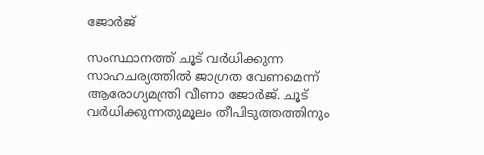ജോര്‍ജ്

സംസ്ഥാനത്ത് ചൂട് വര്‍ധിക്കുന്ന സാഹചര്യത്തില്‍ ജാഗ്രത വേണമെന്ന് ആരോഗ്യമന്ത്രി വീണാ ജോര്‍ജ്. ചൂട് വര്‍ധിക്കുന്നതുമൂലം തീപിടുത്തത്തിനും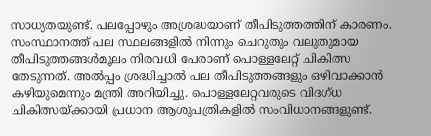സാധ്യതയുണ്ട്. പലപ്പോഴും അശ്രദ്ധയാണ് തീപിടുത്തത്തിന് കാരണം. സംസ്ഥാനത്ത് പല സ്ഥലങ്ങളില്‍ നിന്നും ചെറുതും വലുതുമായ തീപിടുത്തങ്ങള്‍മൂലം നിരവധി പേരാണ് പൊള്ളലേറ്റ് ചികിത്സ തേടുന്നത്. അല്‍പ്പം ശ്രദ്ധിച്ചാല്‍ പല തീപിടുത്തങ്ങളും ഒഴിവാക്കാന്‍ കഴിയുമെന്നും മന്ത്രി അറിയിച്ചു. പൊള്ളലേറ്റവരുടെ വിദഗ്ധ ചികിത്സയ്ക്കായി പ്രധാന ആശുപത്രികളില്‍ സംവിധാനങ്ങളുണ്ട്.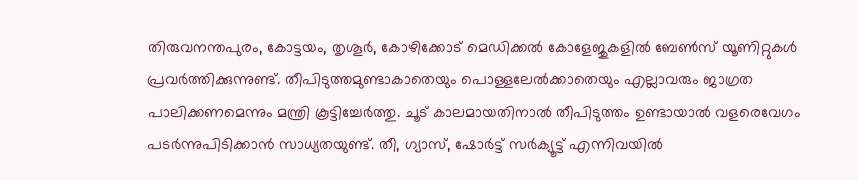തിരുവനന്തപുരം, കോട്ടയം, തൃശൂര്‍, കോഴിക്കോട് മെഡിക്കല്‍ കോളേജുകളില്‍ ബേണ്‍സ് യൂണിറ്റുകള്‍ പ്രവര്‍ത്തിക്കുന്നുണ്ട്. തീപിടുത്തമുണ്ടാകാതെയും പൊള്ളലേല്‍ക്കാതെയും എല്ലാവരും ജാഗ്രത പാലിക്കണമെന്നും മന്ത്രി കൂട്ടിച്ചേര്‍ത്തു. ചൂട് കാലമായതിനാല്‍ തീപിടുത്തം ഉണ്ടായാല്‍ വളരെവേഗം പടര്‍ന്നുപിടിക്കാന്‍ സാധ്യതയുണ്ട്. തീ, ഗ്യാസ്, ഷോര്‍ട്ട് സര്‍ക്യൂട്ട് എന്നിവയില്‍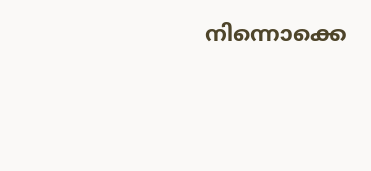നിന്നൊക്കെ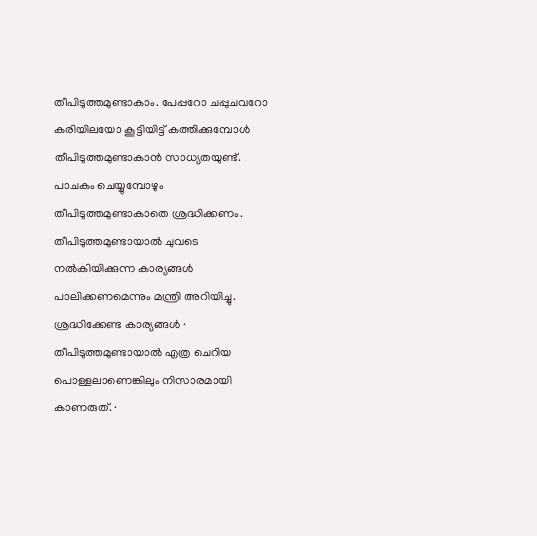തീപിടുത്തമുണ്ടാകാം. പേപ്പറോ ചപ്പുചവറോ കരിയിലയോ കൂട്ടിയിട്ട് കത്തിക്കുമ്പോള്‍ തീപിടുത്തമുണ്ടാകാന്‍ സാധ്യതയുണ്ട്. പാചകം ചെയ്യുമ്പോഴും തീപിടുത്തമുണ്ടാകാതെ ശ്രദ്ധിക്കണം. തീപിടുത്തമുണ്ടായാല്‍ ചുവടെ നല്‍കിയിക്കുന്ന കാര്യങ്ങള്‍ പാലിക്കണമെന്നും മന്ത്രി അറിയിച്ചു. ശ്രദ്ധിക്കേണ്ട കാര്യങ്ങള്‍ · തീപിടുത്തമുണ്ടായാല്‍ എത്ര ചെറിയ പൊള്ളലാണെങ്കിലും നിസാരമായി കാണരുത്. ·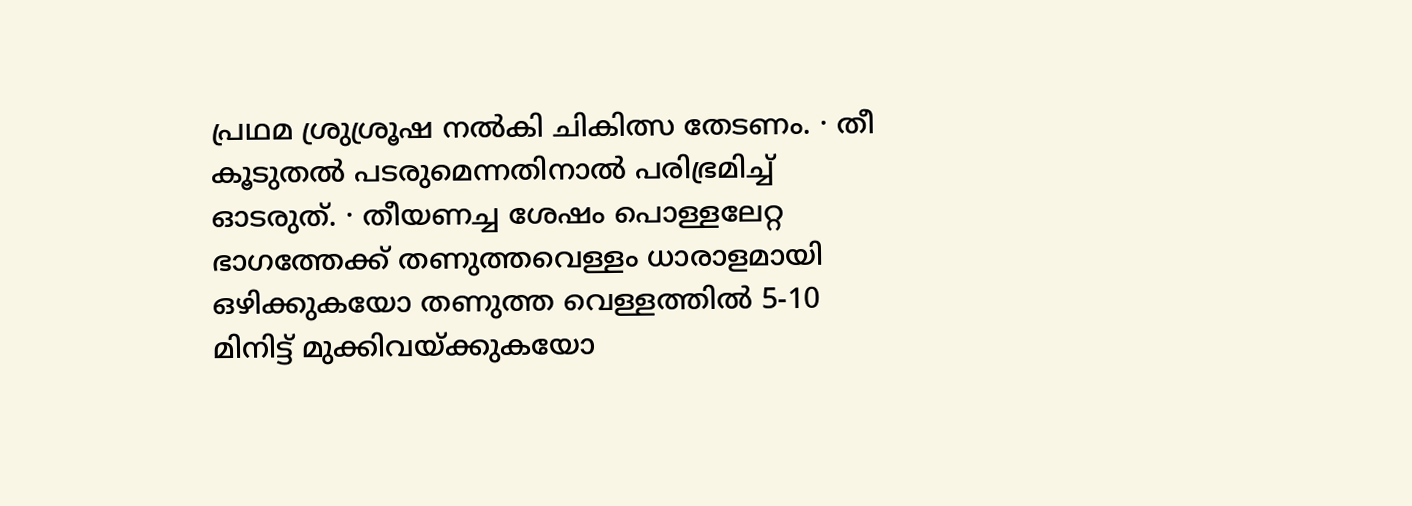പ്രഥമ ശ്രുശ്രൂഷ നല്‍കി ചികിത്സ തേടണം. · തീ കൂടുതല്‍ പടരുമെന്നതിനാല്‍ പരിഭ്രമിച്ച് ഓടരുത്. · തീയണച്ച ശേഷം പൊള്ളലേറ്റ ഭാഗത്തേക്ക് തണുത്തവെള്ളം ധാരാളമായി ഒഴിക്കുകയോ തണുത്ത വെള്ളത്തില്‍ 5-10 മിനിട്ട് മുക്കിവയ്ക്കുകയോ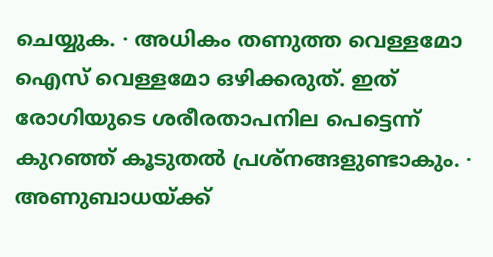ചെയ്യുക. · അധികം തണുത്ത വെള്ളമോ ഐസ് വെള്ളമോ ഒഴിക്കരുത്. ഇത് രോഗിയുടെ ശരീരതാപനില പെട്ടെന്ന് കുറഞ്ഞ് കൂടുതല്‍ പ്രശ്‌നങ്ങളുണ്ടാകും. · അണുബാധയ്ക്ക്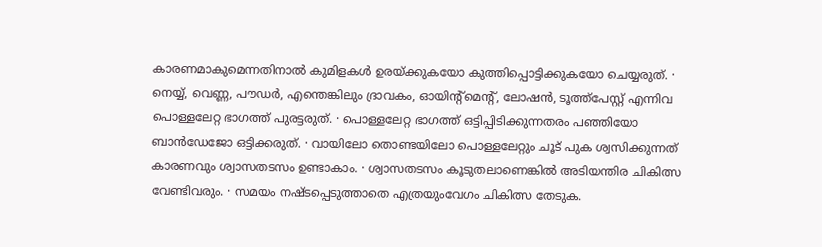കാരണമാകുമെന്നതിനാല്‍ കുമിളകള്‍ ഉരയ്ക്കുകയോ കുത്തിപ്പൊട്ടിക്കുകയോ ചെയ്യരുത്. · നെയ്യ്, വെണ്ണ, പൗഡര്‍, എന്തെങ്കിലും ദ്രാവകം, ഓയിന്റ്‌മെന്റ്, ലോഷന്‍, ടൂത്ത്പേസ്റ്റ് എന്നിവ പൊള്ളലേറ്റ ഭാഗത്ത് പുരട്ടരുത്. · പൊള്ളലേറ്റ ഭാഗത്ത് ഒട്ടിപ്പിടിക്കുന്നതരം പഞ്ഞിയോ ബാന്‍ഡേജോ ഒട്ടിക്കരുത്. · വായിലോ തൊണ്ടയിലോ പൊള്ളലേറ്റും ചൂട് പുക ശ്വസിക്കുന്നത് കാരണവും ശ്വാസതടസം ഉണ്ടാകാം. · ശ്വാസതടസം കൂടുതലാണെങ്കില്‍ അടിയന്തിര ചികിത്സ വേണ്ടിവരും. · സമയം നഷ്ടപ്പെടുത്താതെ എത്രയുംവേഗം ചികിത്സ തേടുക.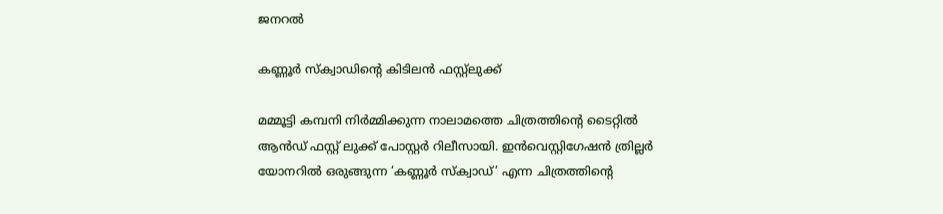ജനറൽ

കണ്ണൂര്‍ സ്‌ക്വാഡിന്റെ കിടിലന്‍ ഫസ്റ്റ്‌ലുക്ക്

മമ്മൂട്ടി കമ്പനി നിര്‍മ്മിക്കുന്ന നാലാമത്തെ ചിത്രത്തിന്റെ ടൈറ്റില്‍ ആന്‍ഡ് ഫസ്റ്റ് ലുക്ക് പോസ്റ്റര്‍ റിലീസായി. ഇന്‍വെസ്റ്റിഗേഷന്‍ ത്രില്ലര്‍ യോനറില്‍ ഒരുങ്ങുന്ന ‘കണ്ണൂര്‍ സ്‌ക്വാഡ്’ എന്ന ചിത്രത്തിന്റെ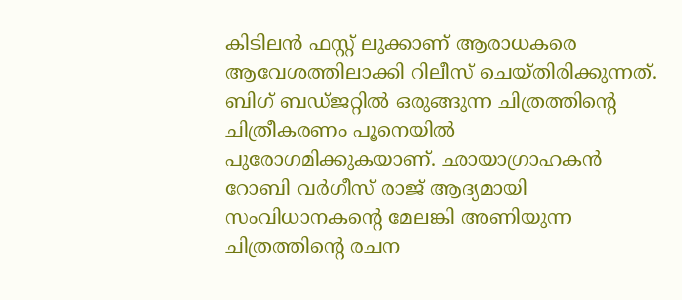കിടിലന്‍ ഫസ്റ്റ് ലുക്കാണ് ആരാധകരെ ആവേശത്തിലാക്കി റിലീസ് ചെയ്തിരിക്കുന്നത്. ബിഗ് ബഡ്ജറ്റില്‍ ഒരുങ്ങുന്ന ചിത്രത്തിന്റെ ചിത്രീകരണം പൂനെയില്‍ പുരോഗമിക്കുകയാണ്. ഛായാഗ്രാഹകന്‍ റോബി വര്‍ഗീസ് രാജ് ആദ്യമായി സംവിധാനകന്റെ മേലങ്കി അണിയുന്ന ചിത്രത്തിന്റെ രചന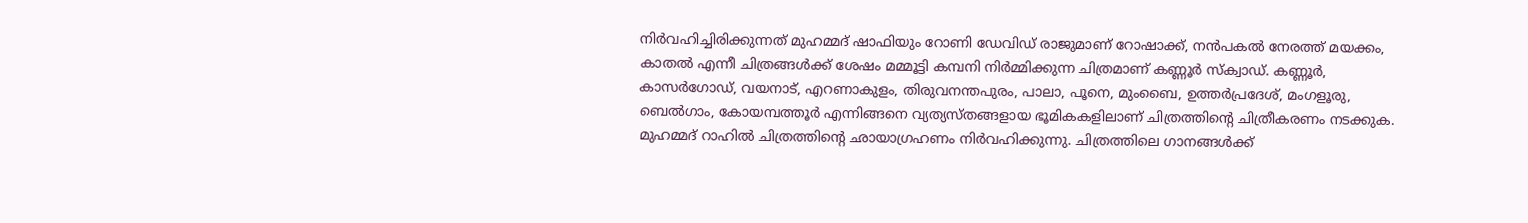നിര്‍വഹിച്ചിരിക്കുന്നത് മുഹമ്മദ് ഷാഫിയും റോണി ഡേവിഡ് രാജുമാണ് റോഷാക്ക്, നന്‍പകല്‍ നേരത്ത് മയക്കം, കാതല്‍ എന്നീ ചിത്രങ്ങള്‍ക്ക് ശേഷം മമ്മൂട്ടി കമ്പനി നിര്‍മ്മിക്കുന്ന ചിത്രമാണ് കണ്ണൂര്‍ സ്‌ക്വാഡ്. കണ്ണൂര്‍, കാസര്‍ഗോഡ്, വയനാട്, എറണാകുളം, തിരുവനന്തപുരം, പാലാ, പൂനെ, മുംബൈ, ഉത്തര്‍പ്രദേശ്, മംഗളൂരു, ബെല്‍ഗാം, കോയമ്പത്തൂര്‍ എന്നിങ്ങനെ വ്യത്യസ്തങ്ങളായ ഭൂമികകളിലാണ് ചിത്രത്തിന്റെ ചിത്രീകരണം നടക്കുക. മുഹമ്മദ് റാഹില്‍ ചിത്രത്തിന്റെ ഛായാഗ്രഹണം നിര്‍വഹിക്കുന്നു. ചിത്രത്തിലെ ഗാനങ്ങള്‍ക്ക്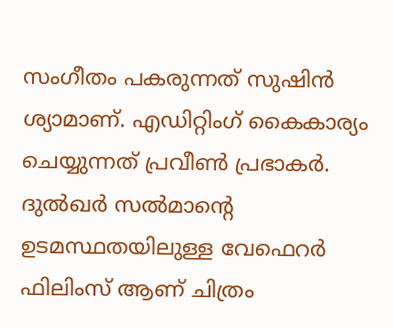സംഗീതം പകരുന്നത് സുഷിന്‍ ശ്യാമാണ്. എഡിറ്റിംഗ് കൈകാര്യം ചെയ്യുന്നത് പ്രവീണ്‍ പ്രഭാകര്‍. ദുല്‍ഖര്‍ സല്‍മാന്റെ ഉടമസ്ഥതയിലുള്ള വേഫെറര്‍ ഫിലിംസ് ആണ് ചിത്രം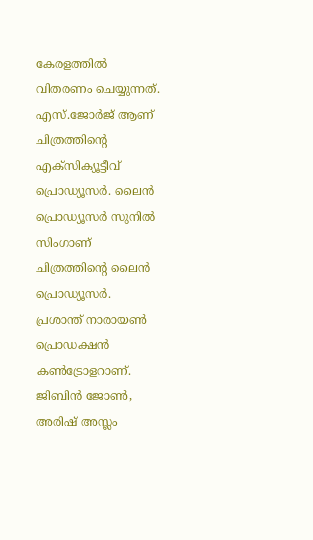കേരളത്തില്‍ വിതരണം ചെയ്യുന്നത്. എസ്.ജോര്‍ജ് ആണ് ചിത്രത്തിന്റെ എക്‌സിക്യൂട്ടീവ് പ്രൊഡ്യൂസര്‍. ലൈന്‍ പ്രൊഡ്യൂസര്‍ സുനില്‍ സിംഗാണ് ചിത്രത്തിന്റെ ലൈന്‍ പ്രൊഡ്യൂസര്‍. പ്രശാന്ത് നാരായണ്‍ പ്രൊഡക്ഷന്‍ കണ്‍ട്രോളറാണ്. ജിബിന്‍ ജോണ്‍, അരിഷ് അസ്ലം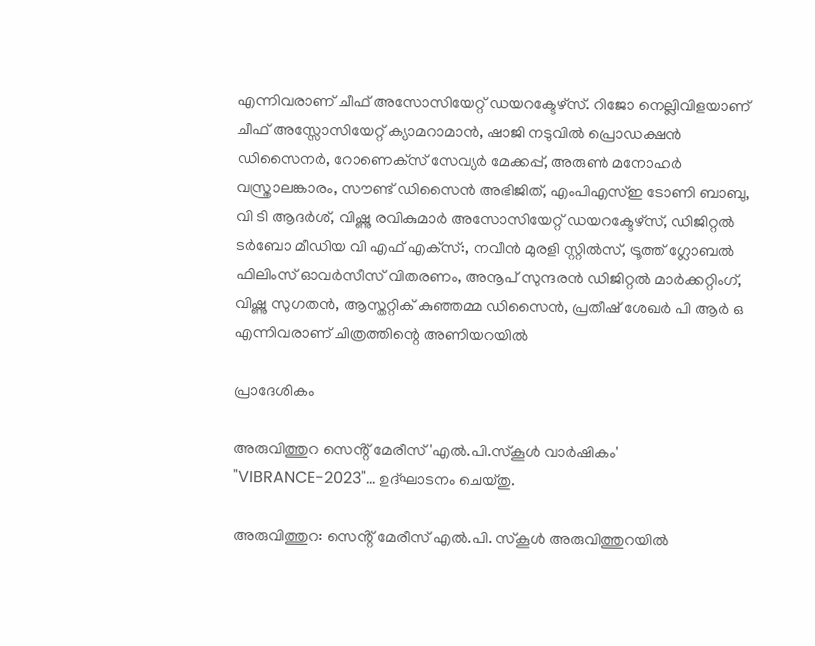എന്നിവരാണ് ചീഫ് അസോസിയേറ്റ് ഡയറക്ടേഴ്‌സ്. റിജോ നെല്ലിവിളയാണ് ചീഫ് അസ്സോസിയേറ്റ് ക്യാമറാമാന്‍, ഷാജി നടുവില്‍ പ്രൊഡക്ഷന്‍ ഡിസൈനര്‍, റോണെക്‌സ് സേവ്യര്‍ മേക്കപ്പ്, അരുണ്‍ മനോഹര്‍ വസ്ത്രാലങ്കാരം, സൗണ്ട് ഡിസൈന്‍ അഭിജിത്, എംപിഎസ്ഇ ടോണി ബാബു, വി ടി ആദര്‍ശ്, വിഷ്ണു രവികുമാര്‍ അസോസിയേറ്റ് ഡയറക്ടേഴ്‌സ്, ഡിജിറ്റല്‍ ടര്‍ബോ മീഡിയ വി എഫ് എക്‌സ്:, നവീന്‍ മുരളി സ്റ്റില്‍സ്, ട്രൂത്ത് ഗ്ലോബല്‍ ഫിലിംസ് ഓവര്‍സീസ് വിതരണം, അനൂപ് സുന്ദരന്‍ ഡിജിറ്റല്‍ മാര്‍ക്കറ്റിംഗ്, വിഷ്ണു സുഗതന്‍, ആസ്തറ്റിക് കുഞ്ഞമ്മ ഡിസൈന്‍, പ്രതീഷ് ശേഖര്‍ പി ആര്‍ ഒ എന്നിവരാണ് ചിത്രത്തിന്റെ അണിയറയില്‍

പ്രാദേശികം

അരുവിത്തുറ സെൻ്റ് മേരീസ് 'എൽ.പി.സ്കൂൾ വാർഷികം' "VIBRANCE-2023"... ഉദ്ഘാടനം ചെയ്തു.

അരുവിത്തുറ: സെൻ്റ് മേരീസ് എൽ.പി. സ്കൂൾ അരുവിത്തുറയിൽ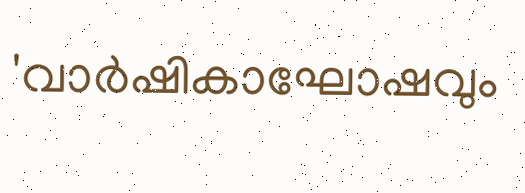'വാർഷികാഘോഷവും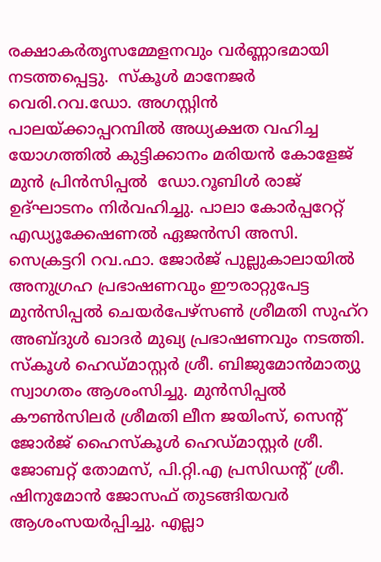രക്ഷാകർതൃസമ്മേളനവും വർണ്ണാഭമായി നടത്തപ്പെട്ടു.  സ്കൂൾ മാനേജർ വെരി.റവ.ഡോ. അഗസ്റ്റിൻ പാലയ്ക്കാപ്പറമ്പിൽ അധ്യക്ഷത വഹിച്ച യോഗത്തിൽ കുട്ടിക്കാനം മരിയൻ കോളേജ് മുൻ പ്രിൻസിപ്പൽ  ഡോ.റൂബിൾ രാജ് ഉദ്ഘാടനം നിർവഹിച്ചു. പാലാ കോർപ്പറേറ്റ് എഡ്യൂക്കേഷണൽ ഏജൻസി അസി. സെക്രട്ടറി റവ.ഫാ. ജോർജ് പുല്ലുകാലായിൽ അനുഗ്രഹ പ്രഭാഷണവും ഈരാറ്റുപേട്ട മുൻസിപ്പൽ ചെയർപേഴ്സൺ ശ്രീമതി സുഹ്റ അബ്ദുൾ ഖാദർ മുഖ്യ പ്രഭാഷണവും നടത്തി. സ്കൂൾ ഹെഡ്മാസ്റ്റർ ശ്രീ. ബിജുമോൻമാത്യു  സ്വാഗതം ആശംസിച്ചു. മുൻസിപ്പൽ കൗൺസിലർ ശ്രീമതി ലീന ജയിംസ്, സെന്റ് ജോർജ് ഹൈസ്‌കൂൾ ഹെഡ്മാസ്റ്റർ ശ്രീ. ജോബറ്റ് തോമസ്, പി.റ്റി.എ പ്രസിഡൻ്റ് ശ്രീ. ഷിനുമോൻ ജോസഫ് തുടങ്ങിയവർ ആശംസയർപ്പിച്ചു. എല്ലാ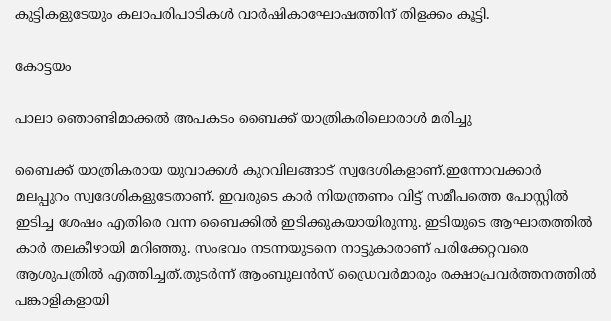കുട്ടികളുടേയും കലാപരിപാടികൾ വാർഷികാഘോഷത്തിന് തിളക്കം കൂട്ടി.

കോട്ടയം

പാലാ ഞൊണ്ടിമാക്കൽ അപകടം ബൈക്ക് യാത്രികരിലൊരാൾ മരിച്ചു

ബൈക്ക് യാത്രികരായ യുവാക്കൾ കുറവിലങ്ങാട് സ്വദേശികളാണ്.ഇന്നോവക്കാർ മലപ്പുറം സ്വദേശികളുടേതാണ്. ഇവരുടെ കാർ നിയന്ത്രണം വിട്ട് സമീപത്തെ പോസ്റ്റിൽ ഇടിച്ച ശേഷം എതിരെ വന്ന ബൈക്കിൽ ഇടിക്കുകയായിരുന്നു. ഇടിയുടെ ആഘാതത്തിൽ കാർ തലകീഴായി മറിഞ്ഞു. സംഭവം നടന്നയുടനെ നാട്ടുകാരാണ് പരിക്കേറ്റവരെ ആശുപത്രിൽ എത്തിച്ചത്.തുടർന്ന് ആംബുലൻസ് ഡ്രൈവർമാരും രക്ഷാപ്രവർത്തനത്തിൽ പങ്കാളികളായി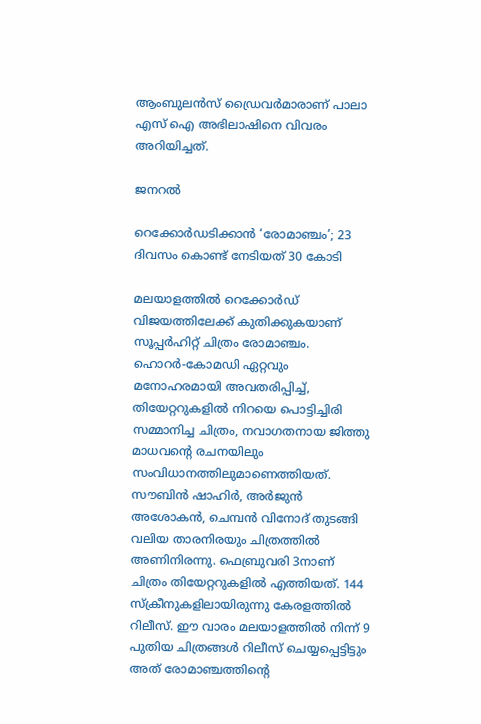ആംബുലൻസ് ഡ്രൈവർമാരാണ് പാലാ  എസ് ഐ അഭിലാഷിനെ വിവരം അറിയിച്ചത്.

ജനറൽ

റെക്കോര്‍ഡടിക്കാന്‍ ‘രോമാഞ്ചം’; 23 ദിവസം കൊണ്ട് നേടിയത് 30 കോടി

മലയാളത്തില്‍ റെക്കോര്‍ഡ് വിജയത്തിലേക്ക് കുതിക്കുകയാണ് സൂപ്പര്‍ഹിറ്റ് ചിത്രം രോമാഞ്ചം. ഹൊറര്‍-കോമഡി ഏറ്റവും മനോഹരമായി അവതരിപ്പിച്ച്, തിയേറ്ററുകളില്‍ നിറയെ പൊട്ടിച്ചിരി സമ്മാനിച്ച ചിത്രം, നവാഗതനായ ജിത്തു മാധവന്റെ രചനയിലും സംവിധാനത്തിലുമാണെത്തിയത്. സൗബിന്‍ ഷാഹിര്‍, അര്‍ജുന്‍ അശോകന്‍, ചെമ്പന്‍ വിനോദ് തുടങ്ങി വലിയ താരനിരയും ചിത്രത്തില്‍ അണിനിരന്നു. ഫെബ്രുവരി 3നാണ് ചിത്രം തിയേറ്ററുകളില്‍ എത്തിയത്. 144 സ്‌ക്രീനുകളിലായിരുന്നു കേരളത്തില്‍ റിലീസ്. ഈ വാരം മലയാളത്തില്‍ നിന്ന് 9 പുതിയ ചിത്രങ്ങള്‍ റിലീസ് ചെയ്യപ്പെട്ടിട്ടും അത് രോമാഞ്ചത്തിന്റെ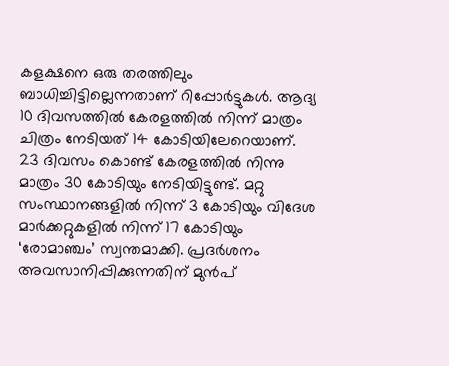കളക്ഷനെ ഒരു തരത്തിലും ബാധിച്ചിട്ടില്ലെന്നതാണ് റിപ്പോര്‍ട്ടുകള്‍. ആദ്യ 10 ദിവസത്തില്‍ കേരളത്തില്‍ നിന്ന് മാത്രം ചിത്രം നേടിയത് 14 കോടിയിലേറെയാണ്. 23 ദിവസം കൊണ്ട് കേരളത്തില്‍ നിന്നു മാത്രം 30 കോടിയും നേടിയിട്ടുണ്ട്. മറ്റു സംസ്ഥാനങ്ങളില്‍ നിന്ന് 3 കോടിയും വിദേശ മാര്‍ക്കറ്റുകളില്‍ നിന്ന് 17 കോടിയും ‘രോമാഞ്ചം’ സ്വന്തമാക്കി. പ്രദര്‍ശനം അവസാനിപ്പിക്കുന്നതിന് മുന്‍പ്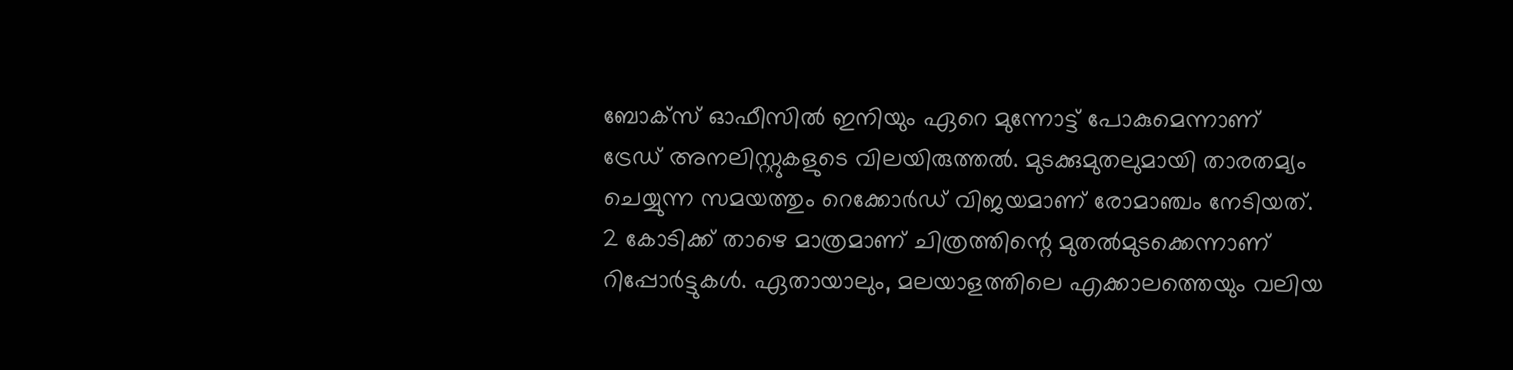ബോക്‌സ് ഓഫീസില്‍ ഇനിയും ഏറെ മുന്നോട്ട് പോകുമെന്നാണ് ട്രേഡ് അനലിസ്റ്റുകളുടെ വിലയിരുത്തല്‍. മുടക്കുമുതലുമായി താരതമ്യം ചെയ്യുന്ന സമയത്തും റെക്കോര്‍ഡ് വിജയമാണ് രോമാഞ്ചം നേടിയത്. 2 കോടിക്ക് താഴെ മാത്രമാണ് ചിത്രത്തിന്റെ മുതല്‍മുടക്കെന്നാണ് റിപ്പോര്‍ട്ടുകള്‍. ഏതായാലും, മലയാളത്തിലെ എക്കാലത്തെയും വലിയ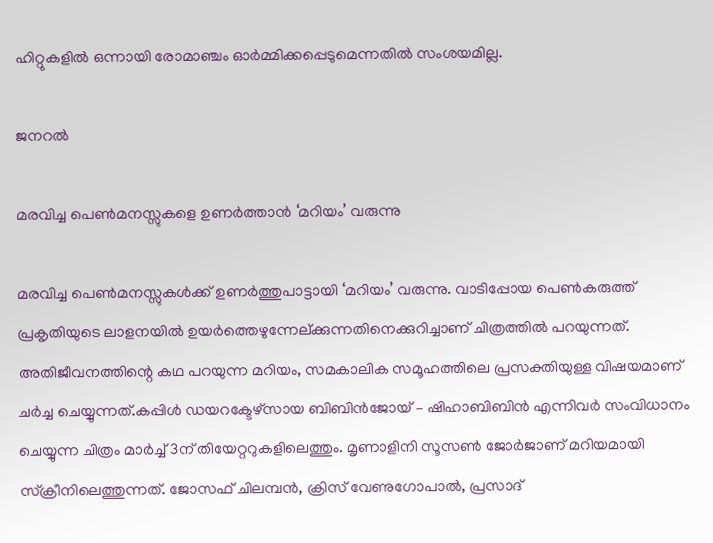ഹിറ്റുകളില്‍ ഒന്നായി രോമാഞ്ചം ഓര്‍മ്മിക്കപ്പെടുമെന്നതില്‍ സംശയമില്ല.

ജനറൽ

മരവിച്ച പെണ്‍മനസ്സുകളെ ഉണര്‍ത്താന്‍ ‘മറിയം’ വരുന്നു

മരവിച്ച പെണ്‍മനസ്സുകള്‍ക്ക് ഉണര്‍ത്തുപാട്ടായി ‘മറിയം’ വരുന്നു. വാടിപ്പോയ പെണ്‍കരുത്ത് പ്രകൃതിയുടെ ലാളനയില്‍ ഉയര്‍ത്തെഴുന്നേല്ക്കുന്നതിനെക്കുറിച്ചാണ് ചിത്രത്തില്‍ പറയുന്നത്. അതിജീവനത്തിന്റെ കഥ പറയുന്ന മറിയം, സമകാലിക സമൂഹത്തിലെ പ്രസക്തിയുള്ള വിഷയമാണ് ചര്‍ച്ച ചെയ്യുന്നത്.കപ്പിള്‍ ഡയറക്ടേഴ്‌സായ ബിബിന്‍ജോയ് – ഷിഹാബിബിന്‍ എന്നിവര്‍ സംവിധാനം ചെയ്യുന്ന ചിത്രം മാര്‍ച്ച് 3ന് തിയേറ്ററുകളിലെത്തും. മൃണാളിനി സൂസണ്‍ ജോര്‍ജാണ് മറിയമായി സ്‌ക്രീനിലെത്തുന്നത്. ജോസഫ് ചിലമ്പന്‍, ക്രിസ് വേണുഗോപാല്‍, പ്രസാദ്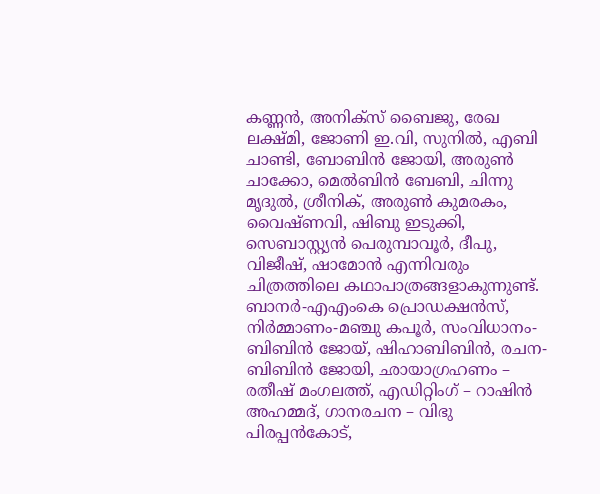കണ്ണന്‍, അനിക്‌സ് ബൈജു, രേഖ ലക്ഷ്മി, ജോണി ഇ.വി, സുനില്‍, എബി ചാണ്ടി, ബോബിന്‍ ജോയി, അരുണ്‍ ചാക്കോ, മെല്‍ബിന്‍ ബേബി, ചിന്നു മൃദുല്‍, ശ്രീനിക്, അരുണ്‍ കുമരകം, വൈഷ്ണവി, ഷിബു ഇടുക്കി, സെബാസ്റ്റ്യന്‍ പെരുമ്പാവൂര്‍, ദീപു, വിജീഷ്, ഷാമോന്‍ എന്നിവരും ചിത്രത്തിലെ കഥാപാത്രങ്ങളാകുന്നുണ്ട്. ബാനര്‍-എഎംകെ പ്രൊഡക്ഷന്‍സ്, നിര്‍മ്മാണം-മഞ്ചു കപൂര്‍, സംവിധാനം-ബിബിന്‍ ജോയ്, ഷിഹാബിബിന്‍, രചന- ബിബിന്‍ ജോയി, ഛായാഗ്രഹണം – രതീഷ് മംഗലത്ത്, എഡിറ്റിംഗ് – റാഷിന്‍ അഹമ്മദ്, ഗാനരചന – വിഭു പിരപ്പന്‍കോട്,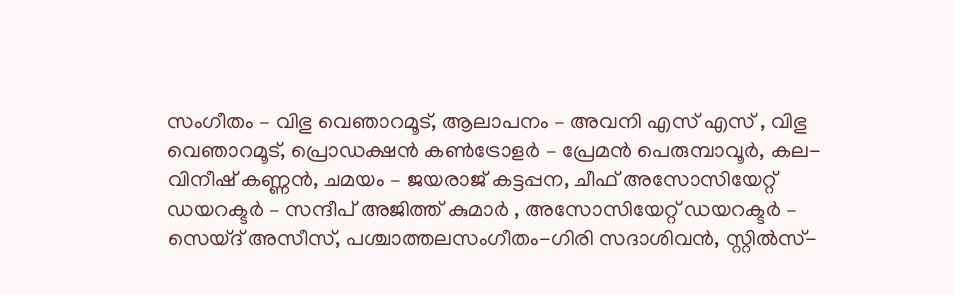സംഗീതം – വിഭു വെഞാറമൂട്, ആലാപനം – അവനി എസ് എസ് , വിഭു വെഞാറമൂട്, പ്രൊഡക്ഷന്‍ കണ്‍ട്രോളര്‍ – പ്രേമന്‍ പെരുമ്പാവൂര്‍, കല- വിനീഷ് കണ്ണന്‍, ചമയം – ജയരാജ് കട്ടപ്പന, ചീഫ് അസോസിയേറ്റ് ഡയറക്ടര്‍ – സന്ദീപ് അജിത്ത് കുമാര്‍ , അസോസിയേറ്റ് ഡയറക്ടര്‍ – സെയ്ദ് അസീസ്, പശ്ചാത്തലസംഗീതം-ഗിരി സദാശിവന്‍, സ്റ്റില്‍സ്-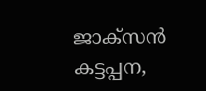ജാക്‌സന്‍ കട്ടപ്പന,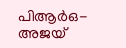പിആര്‍ഒ-അജയ്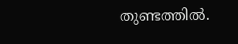തുണ്ടത്തില്‍.